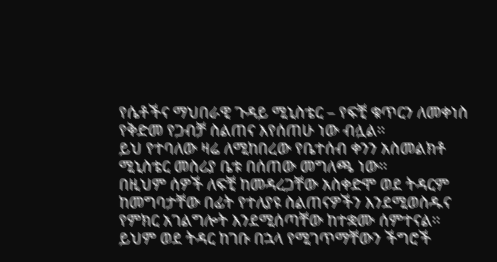የሴቶችና ማህበራዊ ጉዳይ ሚኒስቴር – የፍቺ ቁጥርን ለመቀነስ የቅድመ የጋብቻ ስልጠና እየሰጠሁ ነው ብሏል።
ይህ የተባለው ዛሬ ለሚከበረው የቤተሰብ ቀንን አስመልክቶ ሚኒስቴር መስሪያ ቤቱ በሰጠው መግለጫ ነው፡፡
በዚህም ሰዎች ለፍቺ ከመዳረጋቸው አስቀድሞ ወደ ትዳርም ከመግባታቸው በፊት የተለያዩ ስልጠናዎችን እንደሚወስዱና የምክር አገልግሎት እንደሚሰጣቸው ከተቋሙ ሰምተናል፡፡
ይህም ወደ ትዳር ከገቡ በኋላ የሚገጥማቸውን ችግሮች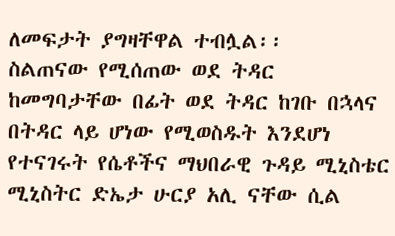ለመፍታት ያግዛቸዋል ተብሏል፡፡
ስልጠናው የሚሰጠው ወደ ትዳር ከመግባታቸው በፊት ወደ ትዳር ከገቡ በኋላና በትዳር ላይ ሆነው የሚወስዱት እንደሆነ የተናገሩት የሴቶችና ማህበራዊ ጉዳይ ሚኒስቴር ሚኒስትር ድኤታ ሁርያ አሊ ናቸው ሲል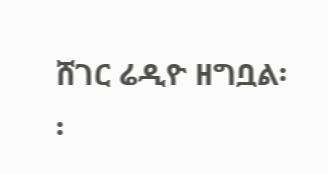ሸገር ሬዲዮ ዘግቧል፡፡